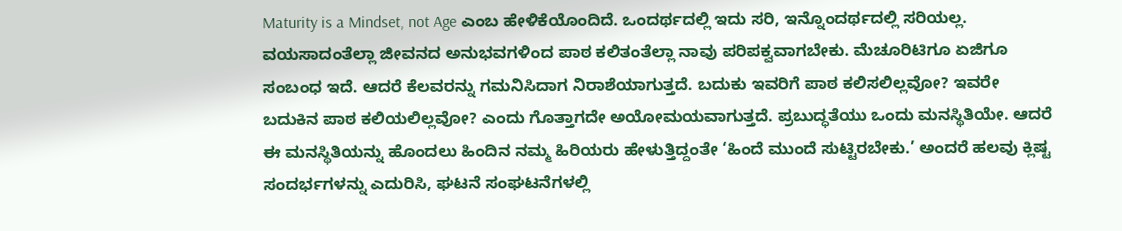Maturity is a Mindset, not Age ಎಂಬ ಹೇಳಿಕೆಯೊಂದಿದೆ. ಒಂದರ್ಥದಲ್ಲಿ ಇದು ಸರಿ, ಇನ್ನೊಂದರ್ಥದಲ್ಲಿ ಸರಿಯಲ್ಲ. ವಯಸಾದಂತೆಲ್ಲಾ ಜೀವನದ ಅನುಭವಗಳಿಂದ ಪಾಠ ಕಲಿತಂತೆಲ್ಲಾ ನಾವು ಪರಿಪಕ್ವವಾಗಬೇಕು. ಮೆಚೂರಿಟಿಗೂ ಏಜಿಗೂ ಸಂಬಂಧ ಇದೆ. ಆದರೆ ಕೆಲವರನ್ನು ಗಮನಿಸಿದಾಗ ನಿರಾಶೆಯಾಗುತ್ತದೆ. ಬದುಕು ಇವರಿಗೆ ಪಾಠ ಕಲಿಸಲಿಲ್ಲವೋ? ಇವರೇ ಬದುಕಿನ ಪಾಠ ಕಲಿಯಲಿಲ್ಲವೋ? ಎಂದು ಗೊತ್ತಾಗದೇ ಅಯೋಮಯವಾಗುತ್ತದೆ. ಪ್ರಬುದ್ಧತೆಯು ಒಂದು ಮನಸ್ಥಿತಿಯೇ. ಆದರೆ ಈ ಮನಸ್ಥಿತಿಯನ್ನು ಹೊಂದಲು ಹಿಂದಿನ ನಮ್ಮ ಹಿರಿಯರು ಹೇಳುತ್ತಿದ್ದಂತೇ ‘ಹಿಂದೆ ಮುಂದೆ ಸುಟ್ಟಿರಬೇಕು.’ ಅಂದರೆ ಹಲವು ಕ್ಲಿಷ್ಟ ಸಂದರ್ಭಗಳನ್ನು ಎದುರಿಸಿ, ಘಟನೆ ಸಂಘಟನೆಗಳಲ್ಲಿ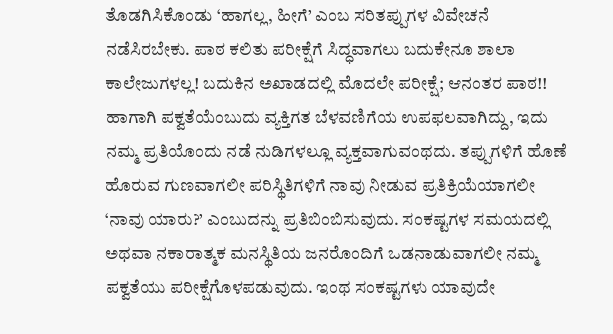ತೊಡಗಿಸಿಕೊಂಡು ‘ಹಾಗಲ್ಲ, ಹೀಗೆ’ ಎಂಬ ಸರಿತಪ್ಪುಗಳ ವಿವೇಚನೆ ನಡೆಸಿರಬೇಕು. ಪಾಠ ಕಲಿತು ಪರೀಕ್ಷೆಗೆ ಸಿದ್ಧವಾಗಲು ಬದುಕೇನೂ ಶಾಲಾ ಕಾಲೇಜುಗಳಲ್ಲ! ಬದುಕಿನ ಅಖಾಡದಲ್ಲಿ ಮೊದಲೇ ಪರೀಕ್ಷೆ; ಆನಂತರ ಪಾಠ!! ಹಾಗಾಗಿ ಪಕ್ವತೆಯೆಂಬುದು ವ್ಯಕ್ತಿಗತ ಬೆಳವಣಿಗೆಯ ಉಪಫಲವಾಗಿದ್ದು, ಇದು ನಮ್ಮ ಪ್ರತಿಯೊಂದು ನಡೆ ನುಡಿಗಳಲ್ಲೂ ವ್ಯಕ್ತವಾಗುವಂಥದು. ತಪ್ಪುಗಳಿಗೆ ಹೊಣೆ ಹೊರುವ ಗುಣವಾಗಲೀ ಪರಿಸ್ಥಿತಿಗಳಿಗೆ ನಾವು ನೀಡುವ ಪ್ರತಿಕ್ರಿಯೆಯಾಗಲೀ ‘ನಾವು ಯಾರು?’ ಎಂಬುದನ್ನು ಪ್ರತಿಬಿಂಬಿಸುವುದು. ಸಂಕಷ್ಟಗಳ ಸಮಯದಲ್ಲಿ ಅಥವಾ ನಕಾರಾತ್ಮಕ ಮನಸ್ಥಿತಿಯ ಜನರೊಂದಿಗೆ ಒಡನಾಡುವಾಗಲೀ ನಮ್ಮ ಪಕ್ವತೆಯು ಪರೀಕ್ಷೆಗೊಳಪಡುವುದು. ಇಂಥ ಸಂಕಷ್ಟಗಳು ಯಾವುದೇ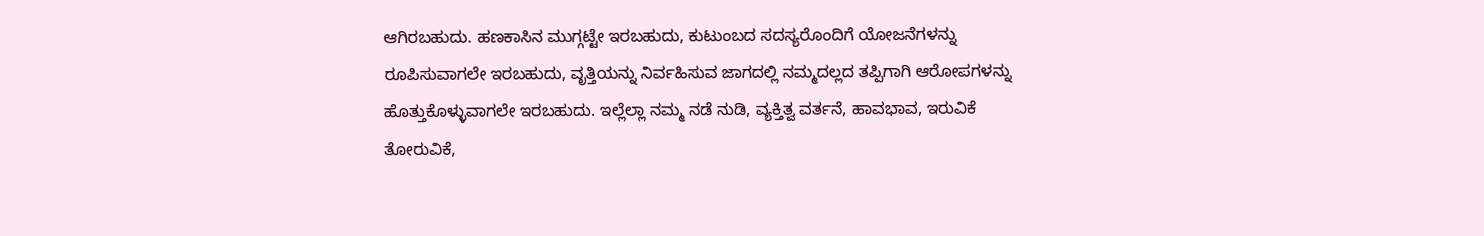ಆಗಿರಬಹುದು. ಹಣಕಾಸಿನ ಮುಗ್ಗಟ್ಟೇ ಇರಬಹುದು, ಕುಟುಂಬದ ಸದಸ್ಯರೊಂದಿಗೆ ಯೋಜನೆಗಳನ್ನು ರೂಪಿಸುವಾಗಲೇ ಇರಬಹುದು, ವೃತ್ತಿಯನ್ನು ನಿರ್ವಹಿಸುವ ಜಾಗದಲ್ಲಿ ನಮ್ಮದಲ್ಲದ ತಪ್ಪಿಗಾಗಿ ಆರೋಪಗಳನ್ನು ಹೊತ್ತುಕೊಳ್ಳುವಾಗಲೇ ಇರಬಹುದು. ಇಲ್ಲೆಲ್ಲಾ ನಮ್ಮ ನಡೆ ನುಡಿ, ವ್ಯಕ್ತಿತ್ವ ವರ್ತನೆ, ಹಾವಭಾವ, ಇರುವಿಕೆ ತೋರುವಿಕೆ,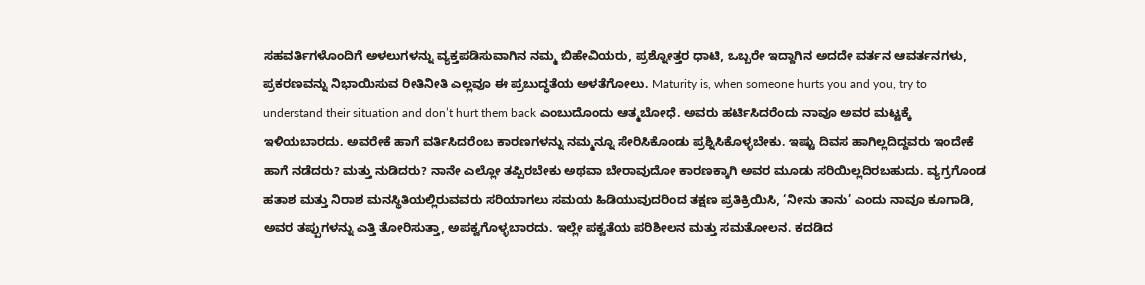ಸಹವರ್ತಿಗಳೊಂದಿಗೆ ಅಳಲುಗಳನ್ನು ವ್ಯಕ್ತಪಡಿಸುವಾಗಿನ ನಮ್ಮ ಬಿಹೇವಿಯರು, ಪ್ರಶ್ನೋತ್ತರ ಧಾಟಿ, ಒಬ್ಬರೇ ಇದ್ದಾಗಿನ ಅದದೇ ವರ್ತನ ಆವರ್ತನಗಳು, ಪ್ರಕರಣವನ್ನು ನಿಭಾಯಿಸುವ ರೀತಿನೀತಿ ಎಲ್ಲವೂ ಈ ಪ್ರಬುದ್ಧತೆಯ ಅಳತೆಗೋಲು. Maturity is, when someone hurts you and you, try to understand their situation and don’t hurt them back ಎಂಬುದೊಂದು ಆತ್ಮಬೋಧೆ. ಅವರು ಹರ್ಟಿಸಿದರೆಂದು ನಾವೂ ಅವರ ಮಟ್ಟಕ್ಕೆ ಇಳಿಯಬಾರದು. ಅವರೇಕೆ ಹಾಗೆ ವರ್ತಿಸಿದರೆಂಬ ಕಾರಣಗಳನ್ನು ನಮ್ಮನ್ನೂ ಸೇರಿಸಿಕೊಂಡು ಪ್ರಶ್ನಿಸಿಕೊಳ್ಳಬೇಕು. ಇಷ್ಟು ದಿವಸ ಹಾಗಿಲ್ಲದಿದ್ದವರು ಇಂದೇಕೆ ಹಾಗೆ ನಡೆದರು? ಮತ್ತು ನುಡಿದರು? ನಾನೇ ಎಲ್ಲೋ ತಪ್ಪಿರಬೇಕು ಅಥವಾ ಬೇರಾವುದೋ ಕಾರಣಕ್ಕಾಗಿ ಅವರ ಮೂಡು ಸರಿಯಿಲ್ಲದಿರಬಹುದು. ವ್ಯಗ್ರಗೊಂಡ ಹತಾಶ ಮತ್ತು ನಿರಾಶ ಮನಸ್ಥಿತಿಯಲ್ಲಿರುವವರು ಸರಿಯಾಗಲು ಸಮಯ ಹಿಡಿಯುವುದರಿಂದ ತಕ್ಷಣ ಪ್ರತಿಕ್ರಿಯಿಸಿ, ‘ನೀನು ತಾನು’ ಎಂದು ನಾವೂ ಕೂಗಾಡಿ, ಅವರ ತಪ್ಪುಗಳನ್ನು ಎತ್ತಿ ತೋರಿಸುತ್ತಾ, ಅಪಕ್ವಗೊಳ್ಳಬಾರದು. ಇಲ್ಲೇ ಪಕ್ವತೆಯ ಪರಿಶೀಲನ ಮತ್ತು ಸಮತೋಲನ. ಕದಡಿದ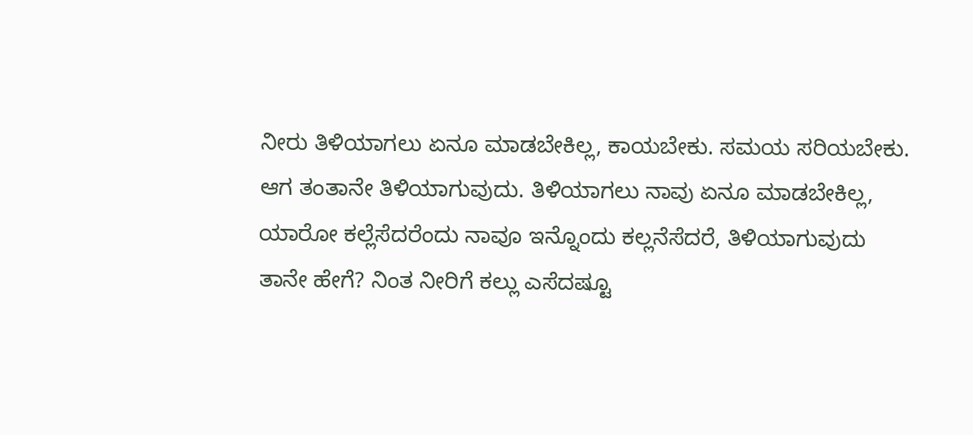ನೀರು ತಿಳಿಯಾಗಲು ಏನೂ ಮಾಡಬೇಕಿಲ್ಲ, ಕಾಯಬೇಕು. ಸಮಯ ಸರಿಯಬೇಕು. ಆಗ ತಂತಾನೇ ತಿಳಿಯಾಗುವುದು. ತಿಳಿಯಾಗಲು ನಾವು ಏನೂ ಮಾಡಬೇಕಿಲ್ಲ, ಯಾರೋ ಕಲ್ಲೆಸೆದರೆಂದು ನಾವೂ ಇನ್ನೊಂದು ಕಲ್ಲನೆಸೆದರೆ, ತಿಳಿಯಾಗುವುದು ತಾನೇ ಹೇಗೆ? ನಿಂತ ನೀರಿಗೆ ಕಲ್ಲು ಎಸೆದಷ್ಟೂ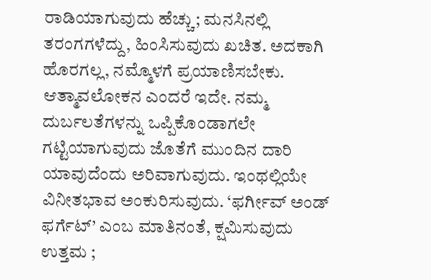ರಾಡಿಯಾಗುವುದು ಹೆಚ್ಚು; ಮನಸಿನಲ್ಲಿ ತರಂಗಗಳೆದ್ದು, ಹಿಂಸಿಸುವುದು ಖಚಿತ. ಅದಕಾಗಿ ಹೊರಗಲ್ಲ, ನಮ್ಮೊಳಗೆ ಪ್ರಯಾಣಿಸಬೇಕು. ಆತ್ಮಾವಲೋಕನ ಎಂದರೆ ಇದೇ. ನಮ್ಮ ದುರ್ಬಲತೆಗಳನ್ನು ಒಪ್ಪಿಕೊಂಡಾಗಲೇ ಗಟ್ಟಿಯಾಗುವುದು ಜೊತೆಗೆ ಮುಂದಿನ ದಾರಿ ಯಾವುದೆಂದು ಅರಿವಾಗುವುದು. ಇಂಥಲ್ಲಿಯೇ ವಿನೀತಭಾವ ಅಂಕುರಿಸುವುದು. ‘ಫರ್ಗೀವ್ ಅಂಡ್ ಫರ್ಗೆಟ್’ ಎಂಬ ಮಾತಿನಂತೆ, ಕ್ಷಮಿಸುವುದು ಉತ್ತಮ ;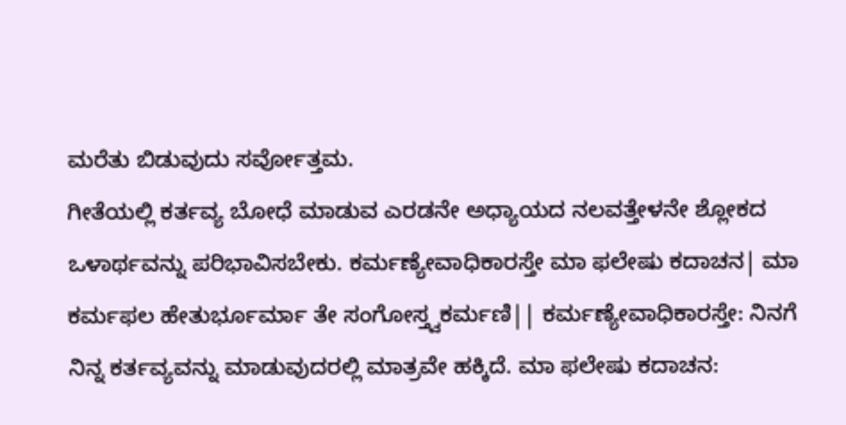ಮರೆತು ಬಿಡುವುದು ಸರ್ವೋತ್ತಮ.
ಗೀತೆಯಲ್ಲಿ ಕರ್ತವ್ಯ ಬೋಧೆ ಮಾಡುವ ಎರಡನೇ ಅಧ್ಯಾಯದ ನಲವತ್ತೇಳನೇ ಶ್ಲೋಕದ ಒಳಾರ್ಥವನ್ನು ಪರಿಭಾವಿಸಬೇಕು. ಕರ್ಮಣ್ಯೇವಾಧಿಕಾರಸ್ತೇ ಮಾ ಫಲೇಷು ಕದಾಚನ| ಮಾ ಕರ್ಮಫಲ ಹೇತುರ್ಭೂರ್ಮಾ ತೇ ಸಂಗೋಸ್ತ್ವಕರ್ಮಣಿ|| ಕರ್ಮಣ್ಯೇವಾಧಿಕಾರಸ್ತೇ: ನಿನಗೆ ನಿನ್ನ ಕರ್ತವ್ಯವನ್ನು ಮಾಡುವುದರಲ್ಲಿ ಮಾತ್ರವೇ ಹಕ್ಕಿದೆ. ಮಾ ಫಲೇಷು ಕದಾಚನ: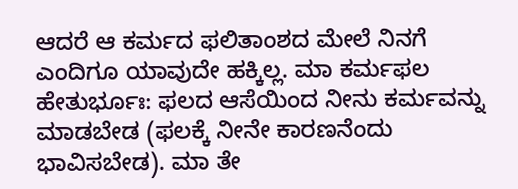ಆದರೆ ಆ ಕರ್ಮದ ಫಲಿತಾಂಶದ ಮೇಲೆ ನಿನಗೆ ಎಂದಿಗೂ ಯಾವುದೇ ಹಕ್ಕಿಲ್ಲ. ಮಾ ಕರ್ಮಫಲ ಹೇತುರ್ಭೂಃ: ಫಲದ ಆಸೆಯಿಂದ ನೀನು ಕರ್ಮವನ್ನು ಮಾಡಬೇಡ (ಫಲಕ್ಕೆ ನೀನೇ ಕಾರಣನೆಂದು ಭಾವಿಸಬೇಡ). ಮಾ ತೇ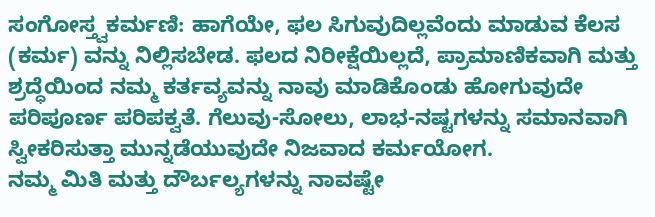ಸಂಗೋಸ್ತ್ವಕರ್ಮಣಿ: ಹಾಗೆಯೇ, ಫಲ ಸಿಗುವುದಿಲ್ಲವೆಂದು ಮಾಡುವ ಕೆಲಸ (ಕರ್ಮ) ವನ್ನು ನಿಲ್ಲಿಸಬೇಡ. ಫಲದ ನಿರೀಕ್ಷೆಯಿಲ್ಲದೆ, ಪ್ರಾಮಾಣಿಕವಾಗಿ ಮತ್ತು ಶ್ರದ್ಧೆಯಿಂದ ನಮ್ಮ ಕರ್ತವ್ಯವನ್ನು ನಾವು ಮಾಡಿಕೊಂಡು ಹೋಗುವುದೇ ಪರಿಪೂರ್ಣ ಪರಿಪಕ್ವತೆ. ಗೆಲುವು-ಸೋಲು, ಲಾಭ-ನಷ್ಟಗಳನ್ನು ಸಮಾನವಾಗಿ ಸ್ವೀಕರಿಸುತ್ತಾ ಮುನ್ನಡೆಯುವುದೇ ನಿಜವಾದ ಕರ್ಮಯೋಗ.
ನಮ್ಮ ಮಿತಿ ಮತ್ತು ದೌರ್ಬಲ್ಯಗಳನ್ನು ನಾವಷ್ಟೇ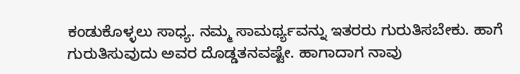ಕಂಡುಕೊಳ್ಳಲು ಸಾಧ್ಯ. ನಮ್ಮ ಸಾಮರ್ಥ್ಯವನ್ನು ಇತರರು ಗುರುತಿಸಬೇಕು. ಹಾಗೆ ಗುರುತಿಸುವುದು ಅವರ ದೊಡ್ಡತನವಷ್ಟೇ. ಹಾಗಾದಾಗ ನಾವು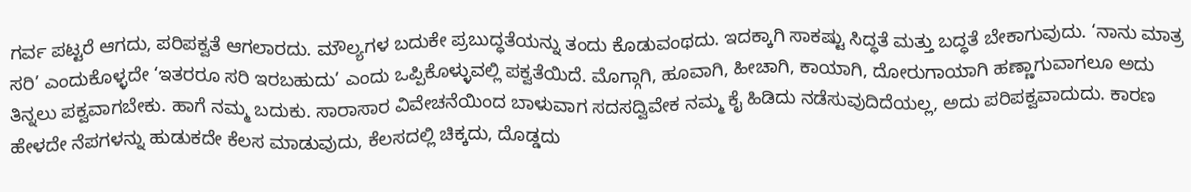ಗರ್ವ ಪಟ್ಟರೆ ಆಗದು, ಪರಿಪಕ್ವತೆ ಆಗಲಾರದು. ಮೌಲ್ಯಗಳ ಬದುಕೇ ಪ್ರಬುದ್ಧತೆಯನ್ನು ತಂದು ಕೊಡುವಂಥದು. ಇದಕ್ಕಾಗಿ ಸಾಕಷ್ಟು ಸಿದ್ಧತೆ ಮತ್ತು ಬದ್ಧತೆ ಬೇಕಾಗುವುದು. ‘ನಾನು ಮಾತ್ರ ಸರಿ’ ಎಂದುಕೊಳ್ಳದೇ ‘ಇತರರೂ ಸರಿ ಇರಬಹುದು’ ಎಂದು ಒಪ್ಪಿಕೊಳ್ಳುವಲ್ಲಿ ಪಕ್ವತೆಯಿದೆ. ಮೊಗ್ಗಾಗಿ, ಹೂವಾಗಿ, ಹೀಚಾಗಿ, ಕಾಯಾಗಿ, ದೋರುಗಾಯಾಗಿ ಹಣ್ಣಾಗುವಾಗಲೂ ಅದು ತಿನ್ನಲು ಪಕ್ವವಾಗಬೇಕು. ಹಾಗೆ ನಮ್ಮ ಬದುಕು. ಸಾರಾಸಾರ ವಿವೇಚನೆಯಿಂದ ಬಾಳುವಾಗ ಸದಸದ್ವಿವೇಕ ನಮ್ಮ ಕೈ ಹಿಡಿದು ನಡೆಸುವುದಿದೆಯಲ್ಲ, ಅದು ಪರಿಪಕ್ವವಾದುದು. ಕಾರಣ ಹೇಳದೇ ನೆಪಗಳನ್ನು ಹುಡುಕದೇ ಕೆಲಸ ಮಾಡುವುದು, ಕೆಲಸದಲ್ಲಿ ಚಿಕ್ಕದು, ದೊಡ್ಡದು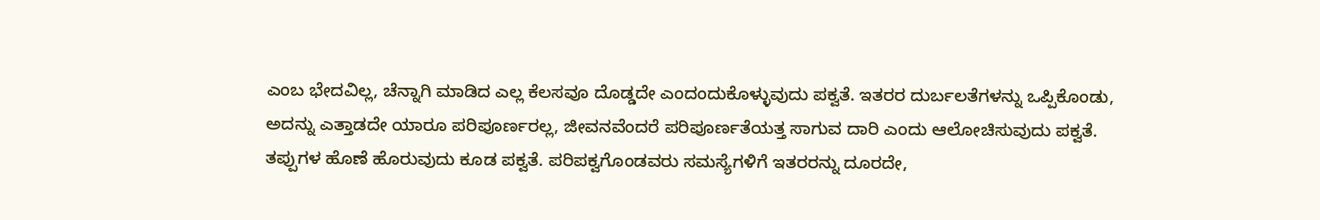ಎಂಬ ಭೇದವಿಲ್ಲ, ಚೆನ್ನಾಗಿ ಮಾಡಿದ ಎಲ್ಲ ಕೆಲಸವೂ ದೊಡ್ಡದೇ ಎಂದಂದುಕೊಳ್ಳುವುದು ಪಕ್ವತೆ. ಇತರರ ದುರ್ಬಲತೆಗಳನ್ನು ಒಪ್ಪಿಕೊಂಡು, ಅದನ್ನು ಎತ್ತಾಡದೇ ಯಾರೂ ಪರಿಪೂರ್ಣರಲ್ಲ, ಜೀವನವೆಂದರೆ ಪರಿಪೂರ್ಣತೆಯತ್ತ ಸಾಗುವ ದಾರಿ ಎಂದು ಆಲೋಚಿಸುವುದು ಪಕ್ವತೆ. ತಪ್ಪುಗಳ ಹೊಣೆ ಹೊರುವುದು ಕೂಡ ಪಕ್ವತೆ. ಪರಿಪಕ್ವಗೊಂಡವರು ಸಮಸ್ಯೆಗಳಿಗೆ ಇತರರನ್ನು ದೂರದೇ,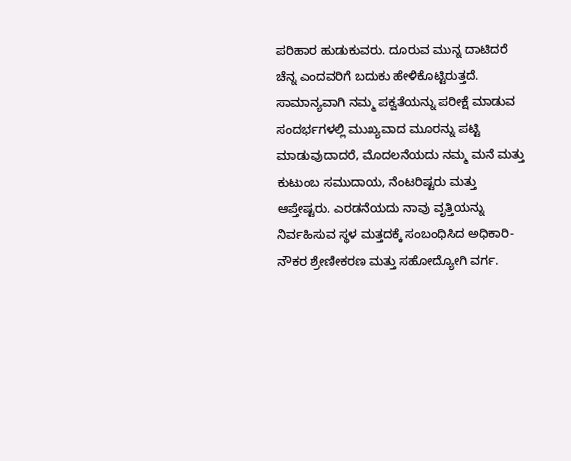ಪರಿಹಾರ ಹುಡುಕುವರು. ದೂರುವ ಮುನ್ನ ದಾಟಿದರೆ ಚೆನ್ನ ಎಂದವರಿಗೆ ಬದುಕು ಹೇಳಿಕೊಟ್ಟಿರುತ್ತದೆ. ಸಾಮಾನ್ಯವಾಗಿ ನಮ್ಮ ಪಕ್ವತೆಯನ್ನು ಪರೀಕ್ಷೆ ಮಾಡುವ ಸಂದರ್ಭಗಳಲ್ಲಿ ಮುಖ್ಯವಾದ ಮೂರನ್ನು ಪಟ್ಟಿ ಮಾಡುವುದಾದರೆ, ಮೊದಲನೆಯದು ನಮ್ಮ ಮನೆ ಮತ್ತು ಕುಟುಂಬ ಸಮುದಾಯ, ನೆಂಟರಿಷ್ಟರು ಮತ್ತು ಆಪ್ತೇಷ್ಟರು. ಎರಡನೆಯದು ನಾವು ವೃತ್ತಿಯನ್ನು ನಿರ್ವಹಿಸುವ ಸ್ಥಳ ಮತ್ತದಕ್ಕೆ ಸಂಬಂಧಿಸಿದ ಅಧಿಕಾರಿ-ನೌಕರ ಶ್ರೇಣೀಕರಣ ಮತ್ತು ಸಹೋದ್ಯೋಗಿ ವರ್ಗ.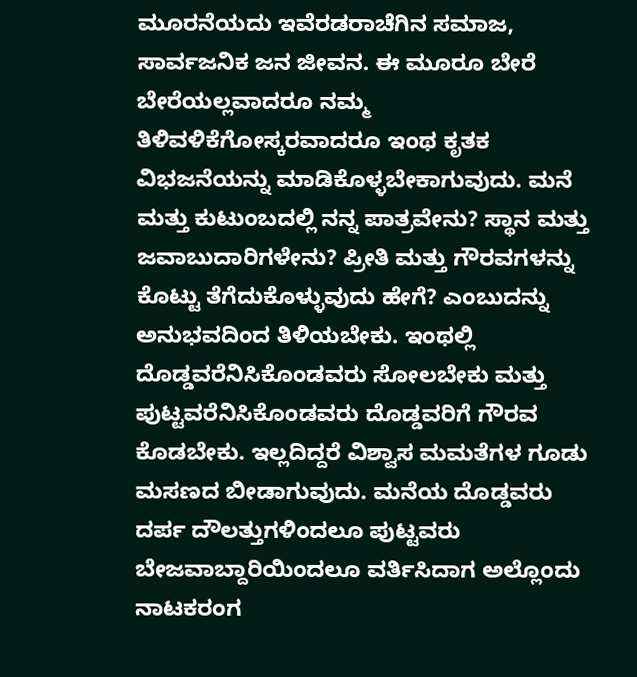ಮೂರನೆಯದು ಇವೆರಡರಾಚೆಗಿನ ಸಮಾಜ, ಸಾರ್ವಜನಿಕ ಜನ ಜೀವನ. ಈ ಮೂರೂ ಬೇರೆ ಬೇರೆಯಲ್ಲವಾದರೂ ನಮ್ಮ ತಿಳಿವಳಿಕೆಗೋಸ್ಕರವಾದರೂ ಇಂಥ ಕೃತಕ ವಿಭಜನೆಯನ್ನು ಮಾಡಿಕೊಳ್ಳಬೇಕಾಗುವುದು. ಮನೆ ಮತ್ತು ಕುಟುಂಬದಲ್ಲಿ ನನ್ನ ಪಾತ್ರವೇನು? ಸ್ಥಾನ ಮತ್ತು ಜವಾಬುದಾರಿಗಳೇನು? ಪ್ರೀತಿ ಮತ್ತು ಗೌರವಗಳನ್ನು ಕೊಟ್ಟು ತೆಗೆದುಕೊಳ್ಳುವುದು ಹೇಗೆ? ಎಂಬುದನ್ನು ಅನುಭವದಿಂದ ತಿಳಿಯಬೇಕು. ಇಂಥಲ್ಲಿ ದೊಡ್ಡವರೆನಿಸಿಕೊಂಡವರು ಸೋಲಬೇಕು ಮತ್ತು ಪುಟ್ಟವರೆನಿಸಿಕೊಂಡವರು ದೊಡ್ಡವರಿಗೆ ಗೌರವ ಕೊಡಬೇಕು. ಇಲ್ಲದಿದ್ದರೆ ವಿಶ್ವಾಸ ಮಮತೆಗಳ ಗೂಡು ಮಸಣದ ಬೀಡಾಗುವುದು. ಮನೆಯ ದೊಡ್ಡವರು ದರ್ಪ ದೌಲತ್ತುಗಳಿಂದಲೂ ಪುಟ್ಟವರು ಬೇಜವಾಬ್ದಾರಿಯಿಂದಲೂ ವರ್ತಿಸಿದಾಗ ಅಲ್ಲೊಂದು ನಾಟಕರಂಗ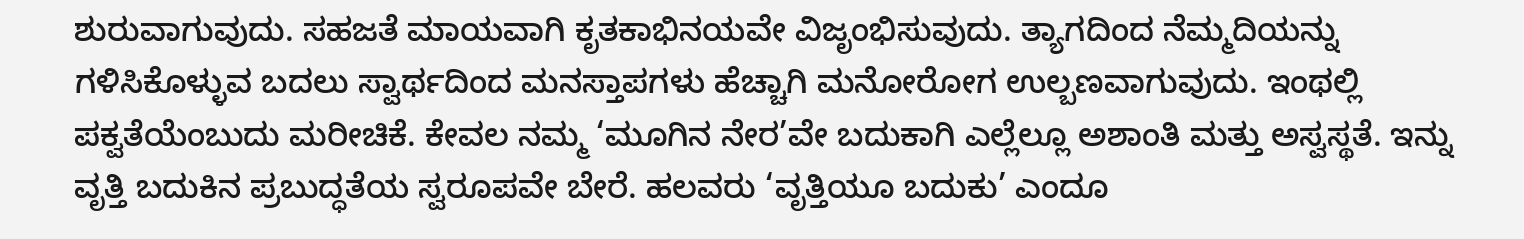ಶುರುವಾಗುವುದು. ಸಹಜತೆ ಮಾಯವಾಗಿ ಕೃತಕಾಭಿನಯವೇ ವಿಜೃಂಭಿಸುವುದು. ತ್ಯಾಗದಿಂದ ನೆಮ್ಮದಿಯನ್ನು ಗಳಿಸಿಕೊಳ್ಳುವ ಬದಲು ಸ್ವಾರ್ಥದಿಂದ ಮನಸ್ತಾಪಗಳು ಹೆಚ್ಚಾಗಿ ಮನೋರೋಗ ಉಲ್ಬಣವಾಗುವುದು. ಇಂಥಲ್ಲಿ ಪಕ್ವತೆಯೆಂಬುದು ಮರೀಚಿಕೆ. ಕೇವಲ ನಮ್ಮ ‘ಮೂಗಿನ ನೇರ’ವೇ ಬದುಕಾಗಿ ಎಲ್ಲೆಲ್ಲೂ ಅಶಾಂತಿ ಮತ್ತು ಅಸ್ವಸ್ಥತೆ. ಇನ್ನು ವೃತ್ತಿ ಬದುಕಿನ ಪ್ರಬುದ್ಧತೆಯ ಸ್ವರೂಪವೇ ಬೇರೆ. ಹಲವರು ‘ವೃತ್ತಿಯೂ ಬದುಕು’ ಎಂದೂ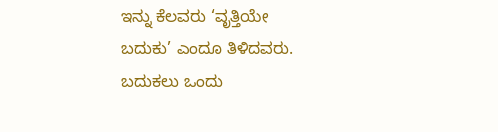ಇನ್ನು ಕೆಲವರು ‘ವೃತ್ತಿಯೇ ಬದುಕು’ ಎಂದೂ ತಿಳಿದವರು. ಬದುಕಲು ಒಂದು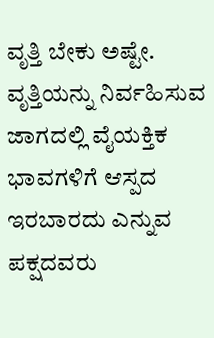ವೃತ್ತಿ ಬೇಕು ಅಷ್ಟೇ. ವೃತ್ತಿಯನ್ನು ನಿರ್ವಹಿಸುವ ಜಾಗದಲ್ಲಿ ವೈಯಕ್ತಿಕ ಭಾವಗಳಿಗೆ ಆಸ್ಪದ ಇರಬಾರದು ಎನ್ನುವ ಪಕ್ಷದವರು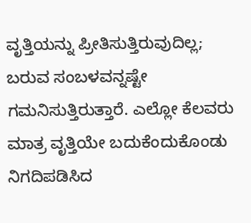ವೃತ್ತಿಯನ್ನು ಪ್ರೀತಿಸುತ್ತಿರುವುದಿಲ್ಲ; ಬರುವ ಸಂಬಳವನ್ನಷ್ಟೇ ಗಮನಿಸುತ್ತಿರುತ್ತಾರೆ. ಎಲ್ಲೋ ಕೆಲವರು ಮಾತ್ರ ವೃತ್ತಿಯೇ ಬದುಕೆಂದುಕೊಂಡು ನಿಗದಿಪಡಿಸಿದ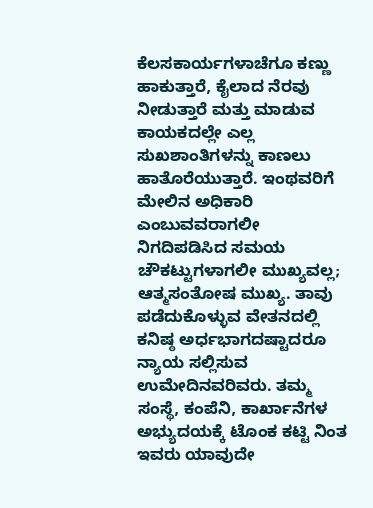ಕೆಲಸಕಾರ್ಯಗಳಾಚೆಗೂ ಕಣ್ಣು ಹಾಕುತ್ತಾರೆ, ಕೈಲಾದ ನೆರವು ನೀಡುತ್ತಾರೆ ಮತ್ತು ಮಾಡುವ ಕಾಯಕದಲ್ಲೇ ಎಲ್ಲ ಸುಖಶಾಂತಿಗಳನ್ನು ಕಾಣಲು ಹಾತೊರೆಯುತ್ತಾರೆ. ಇಂಥವರಿಗೆ ಮೇಲಿನ ಅಧಿಕಾರಿ ಎಂಬುವವರಾಗಲೀ ನಿಗದಿಪಡಿಸಿದ ಸಮಯ ಚೌಕಟ್ಟುಗಳಾಗಲೀ ಮುಖ್ಯವಲ್ಲ; ಆತ್ಮಸಂತೋಷ ಮುಖ್ಯ. ತಾವು ಪಡೆದುಕೊಳ್ಳುವ ವೇತನದಲ್ಲಿ ಕನಿಷ್ಠ ಅರ್ಧಭಾಗದಷ್ಟಾದರೂ ನ್ಯಾಯ ಸಲ್ಲಿಸುವ ಉಮೇದಿನವರಿವರು. ತಮ್ಮ ಸಂಸ್ಥೆ, ಕಂಪೆನಿ, ಕಾರ್ಖಾನೆಗಳ ಅಭ್ಯುದಯಕ್ಕೆ ಟೊಂಕ ಕಟ್ಟಿ ನಿಂತ ಇವರು ಯಾವುದೇ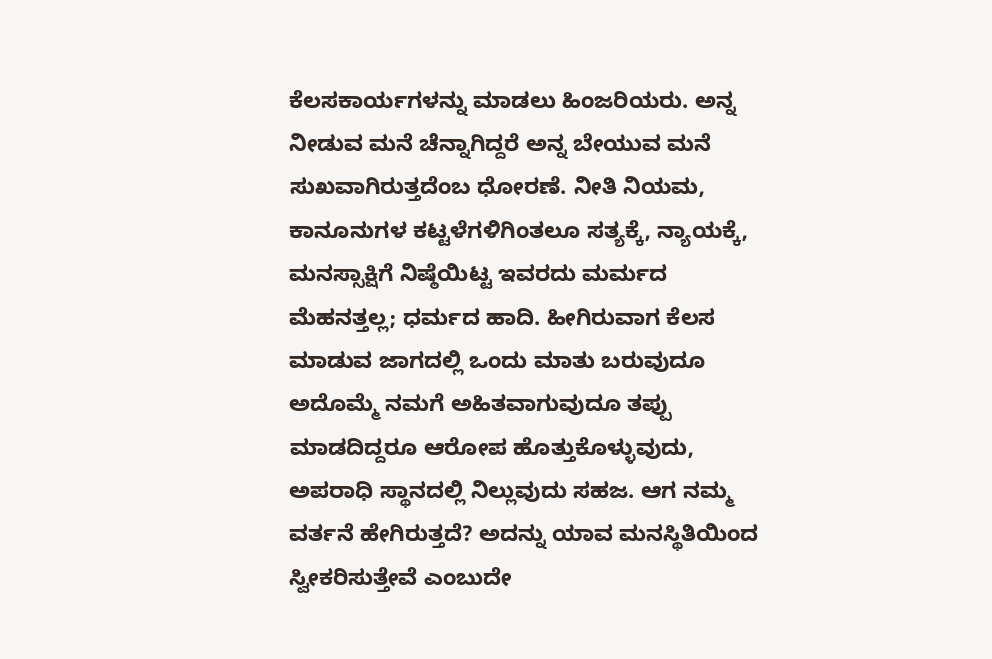ಕೆಲಸಕಾರ್ಯಗಳನ್ನು ಮಾಡಲು ಹಿಂಜರಿಯರು. ಅನ್ನ ನೀಡುವ ಮನೆ ಚೆನ್ನಾಗಿದ್ದರೆ ಅನ್ನ ಬೇಯುವ ಮನೆ ಸುಖವಾಗಿರುತ್ತದೆಂಬ ಧೋರಣೆ. ನೀತಿ ನಿಯಮ, ಕಾನೂನುಗಳ ಕಟ್ಟಳೆಗಳಿಗಿಂತಲೂ ಸತ್ಯಕ್ಕೆ, ನ್ಯಾಯಕ್ಕೆ, ಮನಸ್ಸಾಕ್ಷಿಗೆ ನಿಷ್ಠೆಯಿಟ್ಟ ಇವರದು ಮರ್ಮದ ಮೆಹನತ್ತಲ್ಲ; ಧರ್ಮದ ಹಾದಿ. ಹೀಗಿರುವಾಗ ಕೆಲಸ ಮಾಡುವ ಜಾಗದಲ್ಲಿ ಒಂದು ಮಾತು ಬರುವುದೂ ಅದೊಮ್ಮೆ ನಮಗೆ ಅಹಿತವಾಗುವುದೂ ತಪ್ಪು ಮಾಡದಿದ್ದರೂ ಆರೋಪ ಹೊತ್ತುಕೊಳ್ಳುವುದು, ಅಪರಾಧಿ ಸ್ಥಾನದಲ್ಲಿ ನಿಲ್ಲುವುದು ಸಹಜ. ಆಗ ನಮ್ಮ ವರ್ತನೆ ಹೇಗಿರುತ್ತದೆ? ಅದನ್ನು ಯಾವ ಮನಸ್ಥಿತಿಯಿಂದ ಸ್ವೀಕರಿಸುತ್ತೇವೆ ಎಂಬುದೇ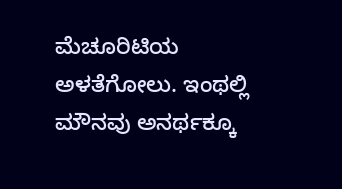ಮೆಚೂರಿಟಿಯ ಅಳತೆಗೋಲು. ಇಂಥಲ್ಲಿ ಮೌನವು ಅನರ್ಥಕ್ಕೂ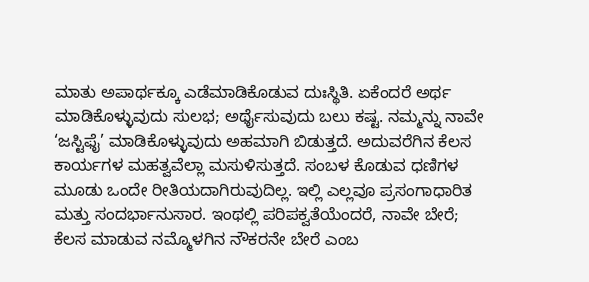ಮಾತು ಅಪಾರ್ಥಕ್ಕೂ ಎಡೆಮಾಡಿಕೊಡುವ ದುಃಸ್ಥಿತಿ. ಏಕೆಂದರೆ ಅರ್ಥ ಮಾಡಿಕೊಳ್ಳುವುದು ಸುಲಭ; ಅರ್ಥೈಸುವುದು ಬಲು ಕಷ್ಟ. ನಮ್ಮನ್ನು ನಾವೇ ‘ಜಸ್ಟಿಫೈ’ ಮಾಡಿಕೊಳ್ಳುವುದು ಅಹಮಾಗಿ ಬಿಡುತ್ತದೆ. ಅದುವರೆಗಿನ ಕೆಲಸ ಕಾರ್ಯಗಳ ಮಹತ್ವವೆಲ್ಲಾ ಮಸುಳಿಸುತ್ತದೆ. ಸಂಬಳ ಕೊಡುವ ಧಣಿಗಳ ಮೂಡು ಒಂದೇ ರೀತಿಯದಾಗಿರುವುದಿಲ್ಲ. ಇಲ್ಲಿ ಎಲ್ಲವೂ ಪ್ರಸಂಗಾಧಾರಿತ ಮತ್ತು ಸಂದರ್ಭಾನುಸಾರ. ಇಂಥಲ್ಲಿ ಪರಿಪಕ್ವತೆಯೆಂದರೆ, ನಾವೇ ಬೇರೆ; ಕೆಲಸ ಮಾಡುವ ನಮ್ಮೊಳಗಿನ ನೌಕರನೇ ಬೇರೆ ಎಂಬ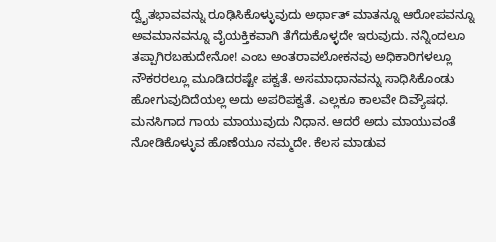ದ್ವೈತಭಾವವನ್ನು ರೂಢಿಸಿಕೊಳ್ಳುವುದು ಅರ್ಥಾತ್ ಮಾತನ್ನೂ ಆರೋಪವನ್ನೂ ಅವಮಾನವನ್ನೂ ವೈಯಕ್ತಿಕವಾಗಿ ತೆಗೆದುಕೊಳ್ಳದೇ ಇರುವುದು. ನನ್ನಿಂದಲೂ ತಪ್ಪಾಗಿರಬಹುದೇನೋ! ಎಂಬ ಅಂತರಾವಲೋಕನವು ಅಧಿಕಾರಿಗಳಲ್ಲೂ ನೌಕರರಲ್ಲೂ ಮೂಡಿದರಷ್ಟೇ ಪಕ್ವತೆ. ಅಸಮಾಧಾನವನ್ನು ಸಾಧಿಸಿಕೊಂಡು ಹೋಗುವುದಿದೆಯಲ್ಲ ಅದು ಅಪರಿಪಕ್ವತೆ. ಎಲ್ಲಕೂ ಕಾಲವೇ ದಿವ್ಯೌಷಧ. ಮನಸಿಗಾದ ಗಾಯ ಮಾಯುವುದು ನಿಧಾನ. ಆದರೆ ಅದು ಮಾಯುವಂತೆ ನೋಡಿಕೊಳ್ಳುವ ಹೊಣೆಯೂ ನಮ್ಮದೇ. ಕೆಲಸ ಮಾಡುವ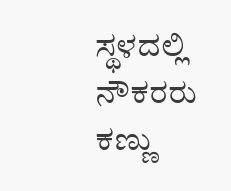ಸ್ಥಳದಲ್ಲಿ ನೌಕರರು ಕಣ್ಣು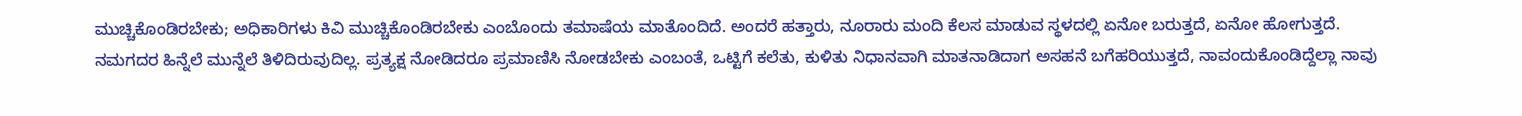ಮುಚ್ಚಿಕೊಂಡಿರಬೇಕು; ಅಧಿಕಾರಿಗಳು ಕಿವಿ ಮುಚ್ಚಿಕೊಂಡಿರಬೇಕು ಎಂಬೊಂದು ತಮಾಷೆಯ ಮಾತೊಂದಿದೆ. ಅಂದರೆ ಹತ್ತಾರು, ನೂರಾರು ಮಂದಿ ಕೆಲಸ ಮಾಡುವ ಸ್ಥಳದಲ್ಲಿ ಏನೋ ಬರುತ್ತದೆ, ಏನೋ ಹೋಗುತ್ತದೆ. ನಮಗದರ ಹಿನ್ನೆಲೆ ಮುನ್ನೆಲೆ ತಿಳಿದಿರುವುದಿಲ್ಲ. ಪ್ರತ್ಯಕ್ಷ ನೋಡಿದರೂ ಪ್ರಮಾಣಿಸಿ ನೋಡಬೇಕು ಎಂಬಂತೆ, ಒಟ್ಟಿಗೆ ಕಲೆತು, ಕುಳಿತು ನಿಧಾನವಾಗಿ ಮಾತನಾಡಿದಾಗ ಅಸಹನೆ ಬಗೆಹರಿಯುತ್ತದೆ, ನಾವಂದುಕೊಂಡಿದ್ದೆಲ್ಲಾ ನಾವು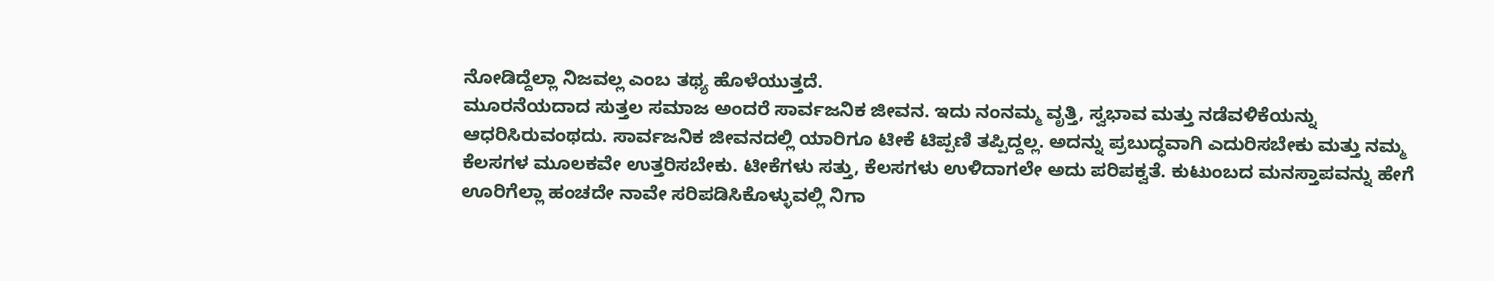ನೋಡಿದ್ದೆಲ್ಲಾ ನಿಜವಲ್ಲ ಎಂಬ ತಥ್ಯ ಹೊಳೆಯುತ್ತದೆ.
ಮೂರನೆಯದಾದ ಸುತ್ತಲ ಸಮಾಜ ಅಂದರೆ ಸಾರ್ವಜನಿಕ ಜೀವನ. ಇದು ನಂನಮ್ಮ ವೃತ್ತಿ, ಸ್ವಭಾವ ಮತ್ತು ನಡೆವಳಿಕೆಯನ್ನು ಆಧರಿಸಿರುವಂಥದು. ಸಾರ್ವಜನಿಕ ಜೀವನದಲ್ಲಿ ಯಾರಿಗೂ ಟೀಕೆ ಟಿಪ್ಪಣಿ ತಪ್ಪಿದ್ದಲ್ಲ. ಅದನ್ನು ಪ್ರಬುದ್ಧವಾಗಿ ಎದುರಿಸಬೇಕು ಮತ್ತು ನಮ್ಮ ಕೆಲಸಗಳ ಮೂಲಕವೇ ಉತ್ತರಿಸಬೇಕು. ಟೀಕೆಗಳು ಸತ್ತು, ಕೆಲಸಗಳು ಉಳಿದಾಗಲೇ ಅದು ಪರಿಪಕ್ವತೆ. ಕುಟುಂಬದ ಮನಸ್ತಾಪವನ್ನು ಹೇಗೆ ಊರಿಗೆಲ್ಲಾ ಹಂಚದೇ ನಾವೇ ಸರಿಪಡಿಸಿಕೊಳ್ಳುವಲ್ಲಿ ನಿಗಾ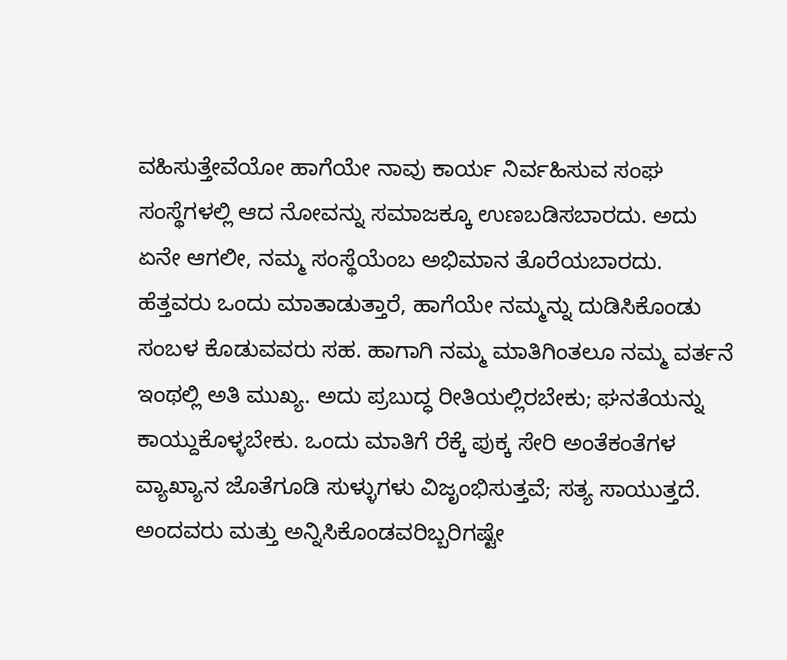ವಹಿಸುತ್ತೇವೆಯೋ ಹಾಗೆಯೇ ನಾವು ಕಾರ್ಯ ನಿರ್ವಹಿಸುವ ಸಂಘ ಸಂಸ್ಥೆಗಳಲ್ಲಿ ಆದ ನೋವನ್ನು ಸಮಾಜಕ್ಕೂ ಉಣಬಡಿಸಬಾರದು. ಅದು ಏನೇ ಆಗಲೀ, ನಮ್ಮ ಸಂಸ್ಥೆಯೆಂಬ ಅಭಿಮಾನ ತೊರೆಯಬಾರದು. ಹೆತ್ತವರು ಒಂದು ಮಾತಾಡುತ್ತಾರೆ, ಹಾಗೆಯೇ ನಮ್ಮನ್ನು ದುಡಿಸಿಕೊಂಡು ಸಂಬಳ ಕೊಡುವವರು ಸಹ. ಹಾಗಾಗಿ ನಮ್ಮ ಮಾತಿಗಿಂತಲೂ ನಮ್ಮ ವರ್ತನೆ ಇಂಥಲ್ಲಿ ಅತಿ ಮುಖ್ಯ. ಅದು ಪ್ರಬುದ್ಧ ರೀತಿಯಲ್ಲಿರಬೇಕು; ಘನತೆಯನ್ನು ಕಾಯ್ದುಕೊಳ್ಳಬೇಕು. ಒಂದು ಮಾತಿಗೆ ರೆಕ್ಕೆ ಪುಕ್ಕ ಸೇರಿ ಅಂತೆಕಂತೆಗಳ ವ್ಯಾಖ್ಯಾನ ಜೊತೆಗೂಡಿ ಸುಳ್ಳುಗಳು ವಿಜೃಂಭಿಸುತ್ತವೆ; ಸತ್ಯ ಸಾಯುತ್ತದೆ. ಅಂದವರು ಮತ್ತು ಅನ್ನಿಸಿಕೊಂಡವರಿಬ್ಬರಿಗಷ್ಟೇ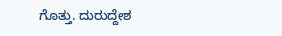ಗೊತ್ತು. ದುರುದ್ದೇಶ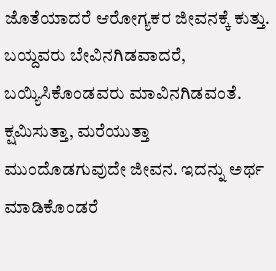ಜೊತೆಯಾದರೆ ಆರೋಗ್ಯಕರ ಜೀವನಕ್ಕೆ ಕುತ್ತು. ಬಯ್ದವರು ಬೇವಿನಗಿಡವಾದರೆ, ಬಯ್ಯಿಸಿಕೊಂಡವರು ಮಾವಿನಗಿಡವಂತೆ. ಕ್ಷಮಿಸುತ್ತಾ, ಮರೆಯುತ್ತಾ ಮುಂದೊಡಗುವುದೇ ಜೀವನ. ಇದನ್ನು ಅರ್ಥ ಮಾಡಿಕೊಂಡರೆ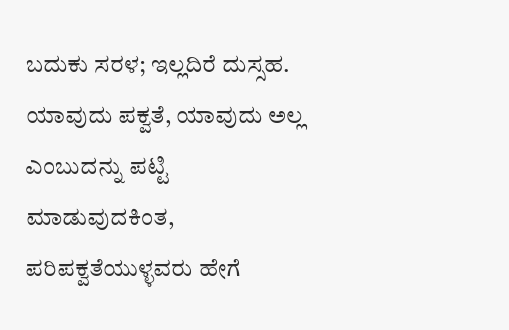ಬದುಕು ಸರಳ; ಇಲ್ಲದಿರೆ ದುಸ್ಸಹ.
ಯಾವುದು ಪಕ್ವತೆ, ಯಾವುದು ಅಲ್ಲ ಎಂಬುದನ್ನು ಪಟ್ಟಿ ಮಾಡುವುದಕಿಂತ, ಪರಿಪಕ್ವತೆಯುಳ್ಳವರು ಹೇಗೆ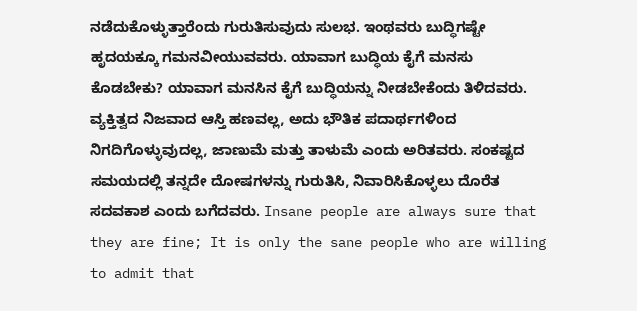ನಡೆದುಕೊಳ್ಳುತ್ತಾರೆಂದು ಗುರುತಿಸುವುದು ಸುಲಭ. ಇಂಥವರು ಬುದ್ಧಿಗಷ್ಟೇ ಹೃದಯಕ್ಕೂ ಗಮನವೀಯುವವರು. ಯಾವಾಗ ಬುದ್ಧಿಯ ಕೈಗೆ ಮನಸು ಕೊಡಬೇಕು? ಯಾವಾಗ ಮನಸಿನ ಕೈಗೆ ಬುದ್ಧಿಯನ್ನು ನೀಡಬೇಕೆಂದು ತಿಳಿದವರು. ವ್ಯಕ್ತಿತ್ವದ ನಿಜವಾದ ಆಸ್ತಿ ಹಣವಲ್ಲ, ಅದು ಭೌತಿಕ ಪದಾರ್ಥಗಳಿಂದ ನಿಗದಿಗೊಳ್ಳುವುದಲ್ಲ, ಜಾಣುಮೆ ಮತ್ತು ತಾಳುಮೆ ಎಂದು ಅರಿತವರು. ಸಂಕಷ್ಟದ ಸಮಯದಲ್ಲಿ ತನ್ನದೇ ದೋಷಗಳನ್ನು ಗುರುತಿಸಿ, ನಿವಾರಿಸಿಕೊಳ್ಳಲು ದೊರೆತ ಸದವಕಾಶ ಎಂದು ಬಗೆದವರು. Insane people are always sure that they are fine; It is only the sane people who are willing to admit that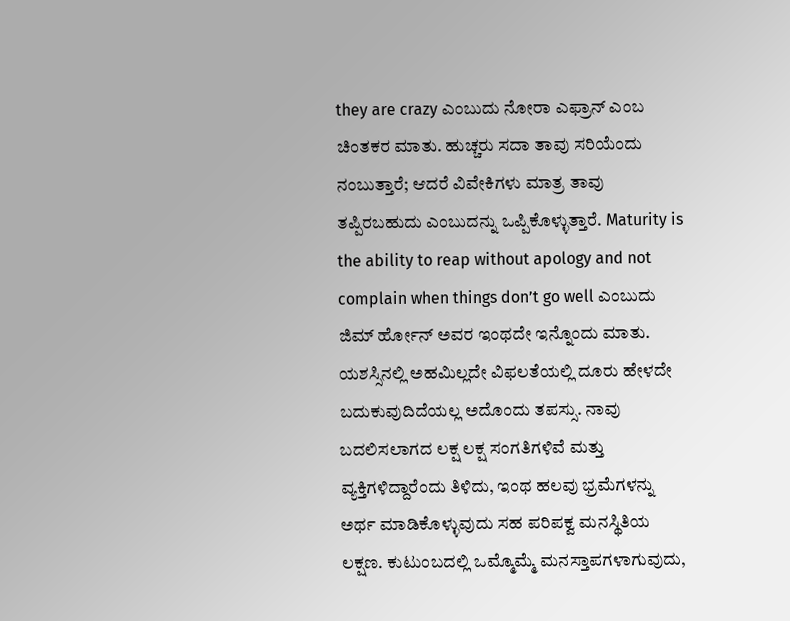they are crazy ಎಂಬುದು ನೋರಾ ಎಫ್ರಾನ್ ಎಂಬ ಚಿಂತಕರ ಮಾತು. ಹುಚ್ಚರು ಸದಾ ತಾವು ಸರಿಯೆಂದು ನಂಬುತ್ತಾರೆ; ಆದರೆ ವಿವೇಕಿಗಳು ಮಾತ್ರ ತಾವು ತಪ್ಪಿರಬಹುದು ಎಂಬುದನ್ನು ಒಪ್ಪಿಕೊಳ್ಳುತ್ತಾರೆ. Maturity is the ability to reap without apology and not complain when things don’t go well ಎಂಬುದು ಜಿಮ್ ರ್ಹೋನ್ ಅವರ ಇಂಥದೇ ಇನ್ನೊಂದು ಮಾತು. ಯಶಸ್ಸಿನಲ್ಲಿ ಅಹಮಿಲ್ಲದೇ ವಿಫಲತೆಯಲ್ಲಿ ದೂರು ಹೇಳದೇ ಬದುಕುವುದಿದೆಯಲ್ಲ ಅದೊಂದು ತಪಸ್ಸು. ನಾವು ಬದಲಿಸಲಾಗದ ಲಕ್ಷ ಲಕ್ಷ ಸಂಗತಿಗಳಿವೆ ಮತ್ತು ವ್ಯಕ್ತಿಗಳಿದ್ದಾರೆಂದು ತಿಳಿದು, ಇಂಥ ಹಲವು ಭ್ರಮೆಗಳನ್ನು ಅರ್ಥ ಮಾಡಿಕೊಳ್ಳುವುದು ಸಹ ಪರಿಪಕ್ವ ಮನಸ್ಥಿತಿಯ ಲಕ್ಷಣ. ಕುಟುಂಬದಲ್ಲಿ ಒಮ್ಮೊಮ್ಮೆ ಮನಸ್ತಾಪಗಳಾಗುವುದು,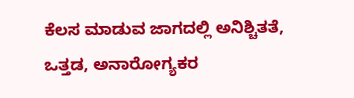ಕೆಲಸ ಮಾಡುವ ಜಾಗದಲ್ಲಿ ಅನಿಶ್ಚಿತತೆ, ಒತ್ತಡ, ಅನಾರೋಗ್ಯಕರ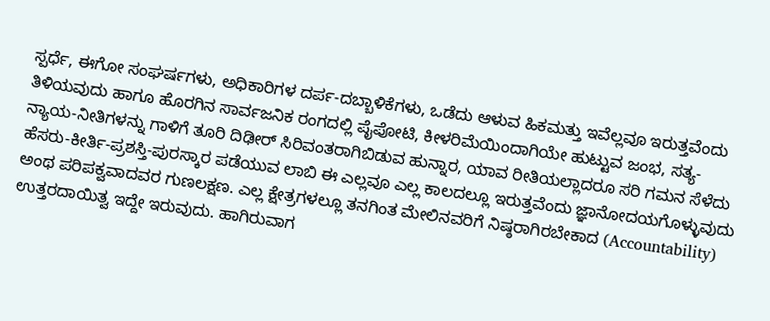ಸ್ಪರ್ಧೆ, ಈಗೋ ಸಂಘರ್ಷಗಳು, ಅಧಿಕಾರಿಗಳ ದರ್ಪ-ದಬ್ಬಾಳಿಕೆಗಳು, ಒಡೆದು ಆಳುವ ಹಿಕಮತ್ತು ಇವೆಲ್ಲವೂ ಇರುತ್ತವೆಂದು ತಿಳಿಯವುದು ಹಾಗೂ ಹೊರಗಿನ ಸಾರ್ವಜನಿಕ ರಂಗದಲ್ಲಿ ಪೈಪೋಟಿ, ಕೀಳರಿಮೆಯಿಂದಾಗಿಯೇ ಹುಟ್ಟುವ ಜಂಭ, ಸತ್ಯ-ನ್ಯಾಯ-ನೀತಿಗಳನ್ನು ಗಾಳಿಗೆ ತೂರಿ ದಿಢೀರ್ ಸಿರಿವಂತರಾಗಿಬಿಡುವ ಹುನ್ನಾರ, ಯಾವ ರೀತಿಯಲ್ಲಾದರೂ ಸರಿ ಗಮನ ಸೆಳೆದು ಹೆಸರು-ಕೀರ್ತಿ-ಪ್ರಶಸ್ತಿ-ಪುರಸ್ಕಾರ ಪಡೆಯುವ ಲಾಬಿ ಈ ಎಲ್ಲವೂ ಎಲ್ಲ ಕಾಲದಲ್ಲೂ ಇರುತ್ತವೆಂದು ಜ್ಞಾನೋದಯಗೊಳ್ಳುವುದು ಅಂಥ ಪರಿಪಕ್ವವಾದವರ ಗುಣಲಕ್ಷಣ. ಎಲ್ಲ ಕ್ಷೇತ್ರಗಳಲ್ಲೂ ತನಗಿಂತ ಮೇಲಿನವರಿಗೆ ನಿಷ್ಠರಾಗಿರಬೇಕಾದ (Accountability) ಉತ್ತರದಾಯಿತ್ವ ಇದ್ದೇ ಇರುವುದು. ಹಾಗಿರುವಾಗ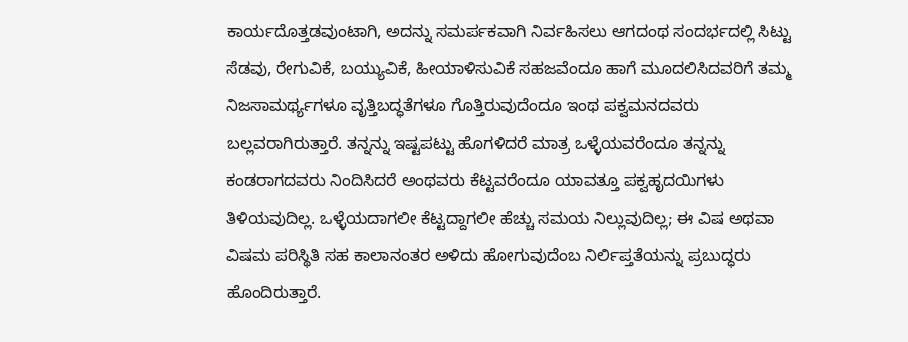ಕಾರ್ಯದೊತ್ತಡವುಂಟಾಗಿ, ಅದನ್ನು ಸಮರ್ಪಕವಾಗಿ ನಿರ್ವಹಿಸಲು ಆಗದಂಥ ಸಂದರ್ಭದಲ್ಲಿ ಸಿಟ್ಟು ಸೆಡವು, ರೇಗುವಿಕೆ, ಬಯ್ಯುವಿಕೆ, ಹೀಯಾಳಿಸುವಿಕೆ ಸಹಜವೆಂದೂ ಹಾಗೆ ಮೂದಲಿಸಿದವರಿಗೆ ತಮ್ಮ ನಿಜಸಾಮರ್ಥ್ಯಗಳೂ ವೃತ್ತಿಬದ್ಧತೆಗಳೂ ಗೊತ್ತಿರುವುದೆಂದೂ ಇಂಥ ಪಕ್ವಮನದವರು ಬಲ್ಲವರಾಗಿರುತ್ತಾರೆ. ತನ್ನನ್ನು ಇಷ್ಟಪಟ್ಟು ಹೊಗಳಿದರೆ ಮಾತ್ರ ಒಳ್ಳೆಯವರೆಂದೂ ತನ್ನನ್ನು ಕಂಡರಾಗದವರು ನಿಂದಿಸಿದರೆ ಅಂಥವರು ಕೆಟ್ಟವರೆಂದೂ ಯಾವತ್ತೂ ಪಕ್ವಹೃದಯಿಗಳು ತಿಳಿಯವುದಿಲ್ಲ. ಒಳ್ಳೆಯದಾಗಲೀ ಕೆಟ್ಟದ್ದಾಗಲೀ ಹೆಚ್ಚು ಸಮಯ ನಿಲ್ಲುವುದಿಲ್ಲ; ಈ ವಿಷ ಅಥವಾ ವಿಷಮ ಪರಿಸ್ಥಿತಿ ಸಹ ಕಾಲಾನಂತರ ಅಳಿದು ಹೋಗುವುದೆಂಬ ನಿರ್ಲಿಪ್ತತೆಯನ್ನು ಪ್ರಬುದ್ಧರು ಹೊಂದಿರುತ್ತಾರೆ.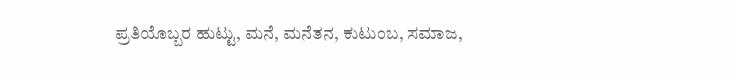ಪ್ರತಿಯೊಬ್ಬರ ಹುಟ್ಟು, ಮನೆ, ಮನೆತನ, ಕುಟುಂಬ, ಸಮಾಜ,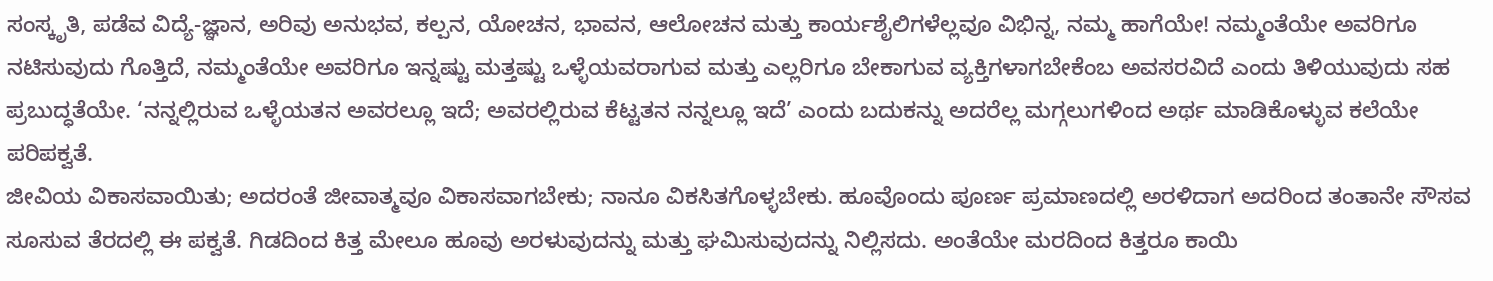ಸಂಸ್ಕೃತಿ, ಪಡೆವ ವಿದ್ಯೆ-ಜ್ಞಾನ, ಅರಿವು ಅನುಭವ, ಕಲ್ಪನ, ಯೋಚನ, ಭಾವನ, ಆಲೋಚನ ಮತ್ತು ಕಾರ್ಯಶೈಲಿಗಳೆಲ್ಲವೂ ವಿಭಿನ್ನ, ನಮ್ಮ ಹಾಗೆಯೇ! ನಮ್ಮಂತೆಯೇ ಅವರಿಗೂ ನಟಿಸುವುದು ಗೊತ್ತಿದೆ, ನಮ್ಮಂತೆಯೇ ಅವರಿಗೂ ಇನ್ನಷ್ಟು ಮತ್ತಷ್ಟು ಒಳ್ಳೆಯವರಾಗುವ ಮತ್ತು ಎಲ್ಲರಿಗೂ ಬೇಕಾಗುವ ವ್ಯಕ್ತಿಗಳಾಗಬೇಕೆಂಬ ಅವಸರವಿದೆ ಎಂದು ತಿಳಿಯುವುದು ಸಹ ಪ್ರಬುದ್ಧತೆಯೇ. ‘ನನ್ನಲ್ಲಿರುವ ಒಳ್ಳೆಯತನ ಅವರಲ್ಲೂ ಇದೆ; ಅವರಲ್ಲಿರುವ ಕೆಟ್ಟತನ ನನ್ನಲ್ಲೂ ಇದೆ’ ಎಂದು ಬದುಕನ್ನು ಅದರೆಲ್ಲ ಮಗ್ಗಲುಗಳಿಂದ ಅರ್ಥ ಮಾಡಿಕೊಳ್ಳುವ ಕಲೆಯೇ ಪರಿಪಕ್ವತೆ.
ಜೀವಿಯ ವಿಕಾಸವಾಯಿತು; ಅದರಂತೆ ಜೀವಾತ್ಮವೂ ವಿಕಾಸವಾಗಬೇಕು; ನಾನೂ ವಿಕಸಿತಗೊಳ್ಳಬೇಕು. ಹೂವೊಂದು ಪೂರ್ಣ ಪ್ರಮಾಣದಲ್ಲಿ ಅರಳಿದಾಗ ಅದರಿಂದ ತಂತಾನೇ ಸೌಸವ ಸೂಸುವ ತೆರದಲ್ಲಿ ಈ ಪಕ್ವತೆ. ಗಿಡದಿಂದ ಕಿತ್ತ ಮೇಲೂ ಹೂವು ಅರಳುವುದನ್ನು ಮತ್ತು ಘಮಿಸುವುದನ್ನು ನಿಲ್ಲಿಸದು. ಅಂತೆಯೇ ಮರದಿಂದ ಕಿತ್ತರೂ ಕಾಯಿ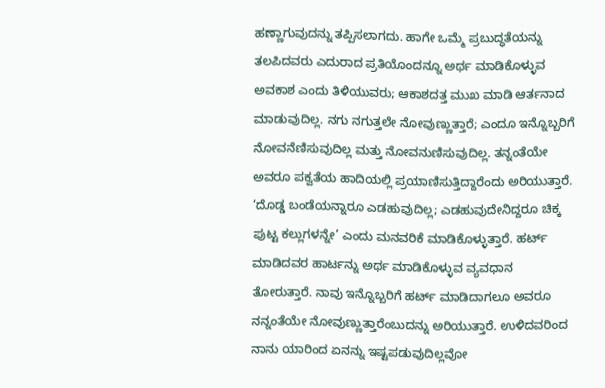ಹಣ್ಣಾಗುವುದನ್ನು ತಪ್ಪಿಸಲಾಗದು. ಹಾಗೇ ಒಮ್ಮೆ ಪ್ರಬುದ್ಧತೆಯನ್ನು ತಲಪಿದವರು ಎದುರಾದ ಪ್ರತಿಯೊಂದನ್ನೂ ಅರ್ಥ ಮಾಡಿಕೊಳ್ಳುವ ಅವಕಾಶ ಎಂದು ತಿಳಿಯುವರು; ಆಕಾಶದತ್ತ ಮುಖ ಮಾಡಿ ಆರ್ತನಾದ ಮಾಡುವುದಿಲ್ಲ. ನಗು ನಗುತ್ತಲೇ ನೋವುಣ್ಣುತ್ತಾರೆ; ಎಂದೂ ಇನ್ನೊಬ್ಬರಿಗೆ ನೋವನೆಣಿಸುವುದಿಲ್ಲ ಮತ್ತು ನೋವನುಣಿಸುವುದಿಲ್ಲ. ತನ್ನಂತೆಯೇ ಅವರೂ ಪಕ್ವತೆಯ ಹಾದಿಯಲ್ಲಿ ಪ್ರಯಾಣಿಸುತ್ತಿದ್ದಾರೆಂದು ಅರಿಯುತ್ತಾರೆ. ‘ದೊಡ್ಡ ಬಂಡೆಯನ್ನಾರೂ ಎಡಹುವುದಿಲ್ಲ; ಎಡಹುವುದೇನಿದ್ದರೂ ಚಿಕ್ಕ ಪುಟ್ಟ ಕಲ್ಲುಗಳನ್ನೇ’ ಎಂದು ಮನವರಿಕೆ ಮಾಡಿಕೊಳ್ಳುತ್ತಾರೆ. ಹರ್ಟ್ ಮಾಡಿದವರ ಹಾರ್ಟನ್ನು ಅರ್ಥ ಮಾಡಿಕೊಳ್ಳುವ ವ್ಯವಧಾನ ತೋರುತ್ತಾರೆ. ನಾವು ಇನ್ನೊಬ್ಬರಿಗೆ ಹರ್ಟ್ ಮಾಡಿದಾಗಲೂ ಅವರೂ ನನ್ನಂತೆಯೇ ನೋವುಣ್ಣುತ್ತಾರೆಂಬುದನ್ನು ಅರಿಯುತ್ತಾರೆ. ಉಳಿದವರಿಂದ ನಾನು ಯಾರಿಂದ ಏನನ್ನು ಇಷ್ಟಪಡುವುದಿಲ್ಲವೋ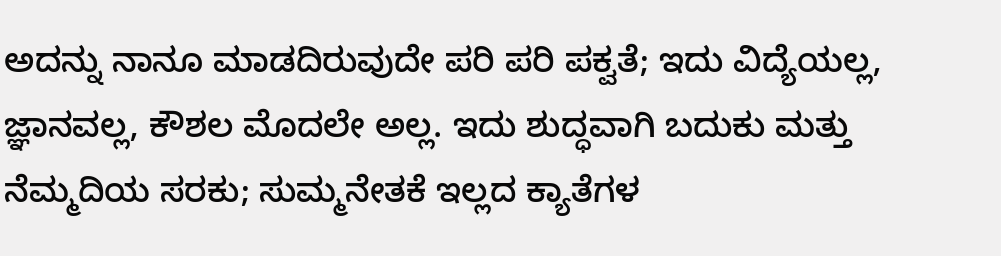ಅದನ್ನು ನಾನೂ ಮಾಡದಿರುವುದೇ ಪರಿ ಪರಿ ಪಕ್ವತೆ; ಇದು ವಿದ್ಯೆಯಲ್ಲ, ಜ್ಞಾನವಲ್ಲ, ಕೌಶಲ ಮೊದಲೇ ಅಲ್ಲ. ಇದು ಶುದ್ಧವಾಗಿ ಬದುಕು ಮತ್ತು ನೆಮ್ಮದಿಯ ಸರಕು; ಸುಮ್ಮನೇತಕೆ ಇಲ್ಲದ ಕ್ಯಾತೆಗಳ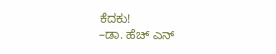ಕೆದಕು!
–ಡಾ. ಹೆಚ್ ಎನ್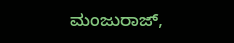ಮಂಜುರಾಜ್,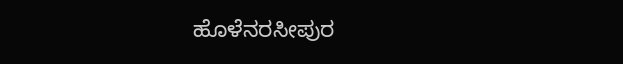ಹೊಳೆನರಸೀಪುರ